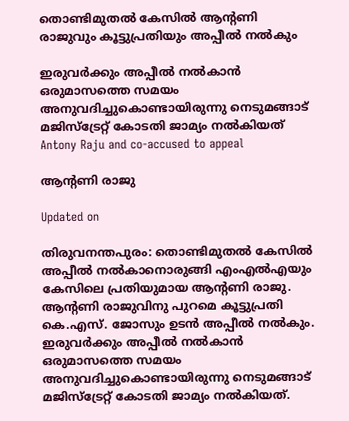തൊണ്ടിമുതൽ കേസിൽ ആന്‍റണി രാജുവും കൂട്ടുപ്രതിയും അപ്പീൽ നൽകും

ഇരുവർക്കും അപ്പീൽ നൽകാൻ ഒരുമാസത്തെ സമയം അനുവദിച്ചുകൊണ്ടായിരുന്നു നെടുമങ്ങാട് മജിസ്ട്രേറ്റ് കോടതി ജാമ‍്യം നൽകിയത്
Antony Raju and co-accused to appeal

ആന്‍റണി രാജു

Updated on

തിരുവനന്തപുരം: തൊണ്ടിമുതൽ കേസിൽ അപ്പീൽ‌ നൽകാനൊരുങ്ങി എംഎൽഎയും കേസിലെ പ്രതിയുമായ ആന്‍റണി രാജു. ആന്‍റണി രാജുവിനു പുറമെ കൂട്ടുപ്രതി കെ.എസ്. ജോസും ഉടൻ അപ്പീൽ നൽകും. ഇരുവർക്കും അപ്പീൽ നൽകാൻ ഒരുമാസത്തെ സമയം അനുവദിച്ചുകൊണ്ടായിരുന്നു നെടുമങ്ങാട് മജിസ്ട്രേറ്റ് കോടതി ജാമ‍്യം നൽകിയത്.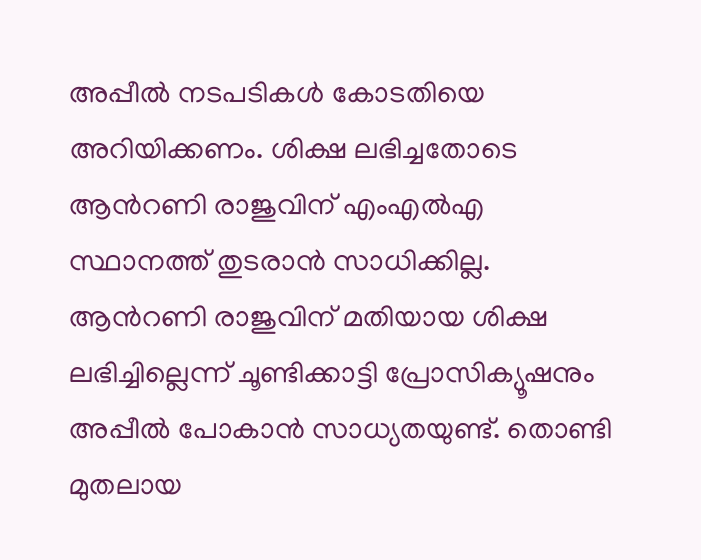അപ്പീൽ നടപടികൾ കോടതിയെ അറിയിക്കണം. ശിക്ഷ ലഭിച്ചതോടെ ആന്‍റണി രാജുവിന് എംഎൽഎ സ്ഥാനത്ത് തുടരാൻ സാധിക്കില്ല. ആന്‍റണി രാജുവിന് മതിയായ ശിക്ഷ ലഭിച്ചില്ലെന്ന് ചൂണ്ടിക്കാട്ടി പ്രോസിക‍്യൂഷനും അപ്പീൽ പോകാൻ സാധ‍്യതയുണ്ട്. തൊണ്ടി മുതലായ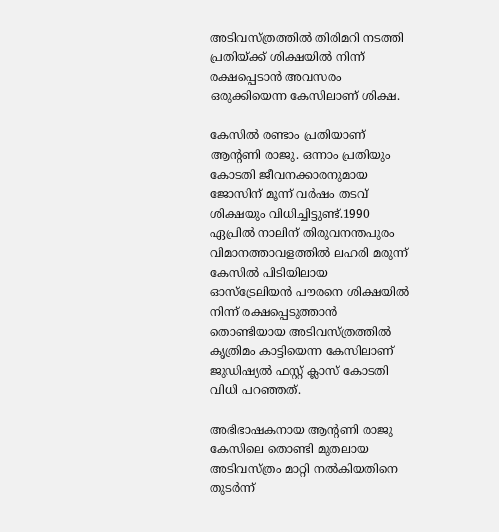അടിവസ്ത്രത്തിൽ തിരിമറി നടത്തി പ്രതിയ്ക്ക് ശിക്ഷയിൽ നിന്ന് രക്ഷപ്പെടാൻ അവസരം ഒരുക്കിയെന്ന കേസിലാണ് ശിക്ഷ.

കേസിൽ രണ്ടാം പ്രതിയാണ് ആന്‍റണി രാജു. ഒന്നാം പ്രതിയും കോടതി ജീവനക്കാരനുമായ ജോസിന് മൂന്ന് വർഷം തടവ് ശിക്ഷയും വിധിച്ചിട്ടുണ്ട്.1990 ഏപ്രിൽ നാലിന് തിരുവനന്തപുരം വിമാനത്താവളത്തിൽ‌ ലഹരി മരുന്ന് കേസിൽ പിടിയിലായ ഓസ്ട്രേലിയൻ പൗരനെ ശിക്ഷയിൽ‌ നിന്ന് രക്ഷപ്പെടുത്താൻ തൊണ്ടിയായ അടിവസ്ത്രത്തിൽ കൃത്രിമം കാട്ടിയെന്ന കേസിലാണ് ജുഡിഷ്യൽ ഫസ്റ്റ് ക്ലാസ് കോടതി വിധി പറഞ്ഞത്.

അഭിഭാഷകനായ ആന്‍റണി രാജു കേസിലെ തൊണ്ടി മുതലായ അടിവസ്ത്രം മാറ്റി നൽകിയതിനെ തുടർന്ന്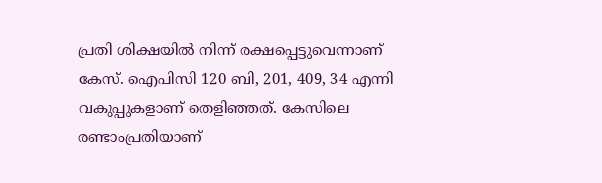പ്രതി ശിക്ഷയിൽ നിന്ന് രക്ഷപ്പെട്ടുവെന്നാണ് കേസ്. ഐപിസി 120 ബി, 201, 409, 34 എന്നി വകുപ്പുകളാണ് തെളിഞ്ഞത്. കേസിലെ രണ്ടാംപ്രതിയാണ്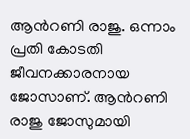ആന്‍റണി രാജു. ഒന്നാം പ്രതി കോടതി ജീവനക്കാരനായ ജോസാണ്. ആന്‍റണി രാജു ജോസുമായി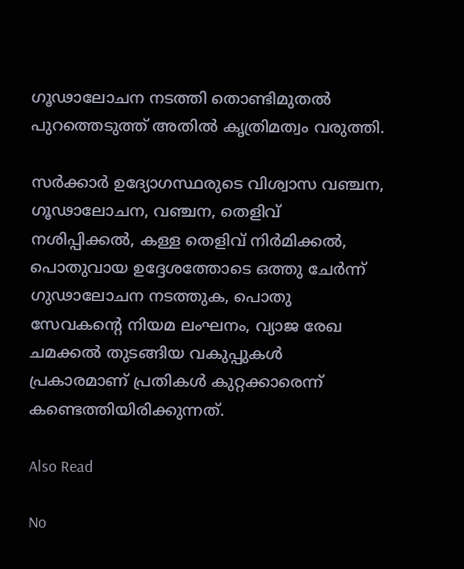ഗൂഢാലോചന നടത്തി തൊണ്ടിമുതൽ പുറത്തെടുത്ത് അതിൽ കൃത്രിമത്വം വരുത്തി.

സർക്കാർ ഉദ്യോഗസ്ഥരുടെ വിശ്വാസ വഞ്ചന, ഗൂഢാലോചന, വഞ്ചന, തെളിവ് നശിപ്പിക്കൽ, കള്ള തെളിവ് നിർമിക്കൽ, പൊതുവായ ഉദ്ദേശത്തോടെ ഒത്തു ചേർന്ന് ഗുഢാലോചന നടത്തുക, പൊതു സേവകന്‍റെ നിയമ ലംഘനം, വ്യാജ രേഖ ചമക്കൽ തുടങ്ങിയ വകുപ്പുകൾ പ്രകാരമാണ് പ്രതികൾ കുറ്റക്കാരെന്ന് കണ്ടെത്തിയിരിക്കുന്നത്.

Also Read

No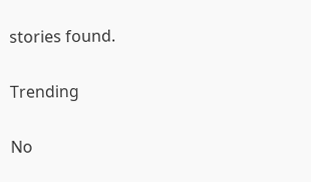stories found.

Trending

No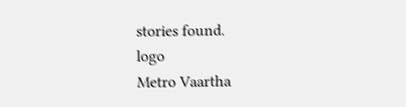stories found.
logo
Metro Vaartha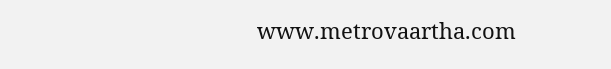www.metrovaartha.com